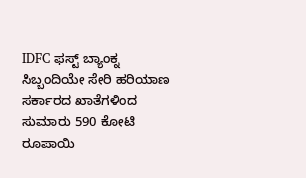IDFC ಫಸ್ಟ್ ಬ್ಯಾಂಕ್ನ ಸಿಬ್ಬಂದಿಯೇ ಸೇರಿ ಹರಿಯಾಣ ಸರ್ಕಾರದ ಖಾತೆಗಳಿಂದ ಸುಮಾರು 590 ಕೋಟಿ ರೂಪಾಯಿ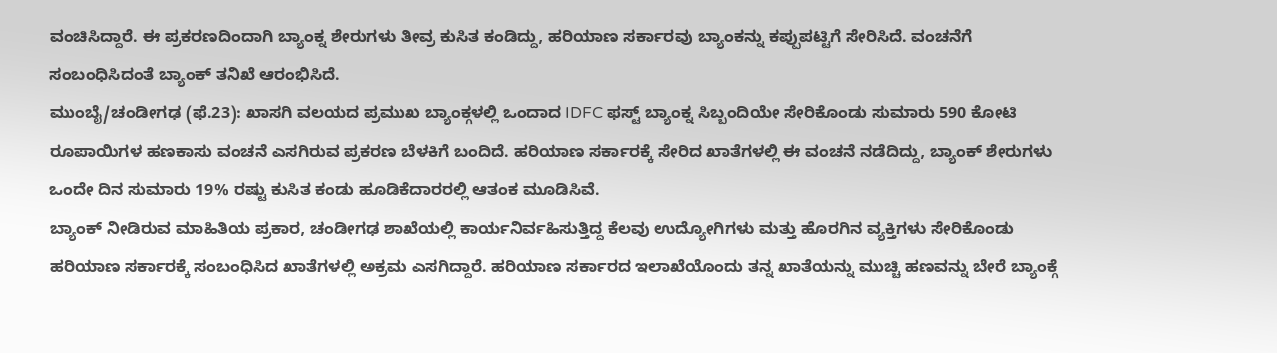ವಂಚಿಸಿದ್ದಾರೆ. ಈ ಪ್ರಕರಣದಿಂದಾಗಿ ಬ್ಯಾಂಕ್ನ ಶೇರುಗಳು ತೀವ್ರ ಕುಸಿತ ಕಂಡಿದ್ದು, ಹರಿಯಾಣ ಸರ್ಕಾರವು ಬ್ಯಾಂಕನ್ನು ಕಪ್ಪುಪಟ್ಟಿಗೆ ಸೇರಿಸಿದೆ. ವಂಚನೆಗೆ ಸಂಬಂಧಿಸಿದಂತೆ ಬ್ಯಾಂಕ್ ತನಿಖೆ ಆರಂಭಿಸಿದೆ.
ಮುಂಬೈ/ಚಂಡೀಗಢ (ಫೆ.23): ಖಾಸಗಿ ವಲಯದ ಪ್ರಮುಖ ಬ್ಯಾಂಕ್ಗಳಲ್ಲಿ ಒಂದಾದ IDFC ಫಸ್ಟ್ ಬ್ಯಾಂಕ್ನ ಸಿಬ್ಬಂದಿಯೇ ಸೇರಿಕೊಂಡು ಸುಮಾರು 590 ಕೋಟಿ ರೂಪಾಯಿಗಳ ಹಣಕಾಸು ವಂಚನೆ ಎಸಗಿರುವ ಪ್ರಕರಣ ಬೆಳಕಿಗೆ ಬಂದಿದೆ. ಹರಿಯಾಣ ಸರ್ಕಾರಕ್ಕೆ ಸೇರಿದ ಖಾತೆಗಳಲ್ಲಿ ಈ ವಂಚನೆ ನಡೆದಿದ್ದು, ಬ್ಯಾಂಕ್ ಶೇರುಗಳು ಒಂದೇ ದಿನ ಸುಮಾರು 19% ರಷ್ಟು ಕುಸಿತ ಕಂಡು ಹೂಡಿಕೆದಾರರಲ್ಲಿ ಆತಂಕ ಮೂಡಿಸಿವೆ.
ಬ್ಯಾಂಕ್ ನೀಡಿರುವ ಮಾಹಿತಿಯ ಪ್ರಕಾರ, ಚಂಡೀಗಢ ಶಾಖೆಯಲ್ಲಿ ಕಾರ್ಯನಿರ್ವಹಿಸುತ್ತಿದ್ದ ಕೆಲವು ಉದ್ಯೋಗಿಗಳು ಮತ್ತು ಹೊರಗಿನ ವ್ಯಕ್ತಿಗಳು ಸೇರಿಕೊಂಡು ಹರಿಯಾಣ ಸರ್ಕಾರಕ್ಕೆ ಸಂಬಂಧಿಸಿದ ಖಾತೆಗಳಲ್ಲಿ ಅಕ್ರಮ ಎಸಗಿದ್ದಾರೆ. ಹರಿಯಾಣ ಸರ್ಕಾರದ ಇಲಾಖೆಯೊಂದು ತನ್ನ ಖಾತೆಯನ್ನು ಮುಚ್ಚಿ ಹಣವನ್ನು ಬೇರೆ ಬ್ಯಾಂಕ್ಗೆ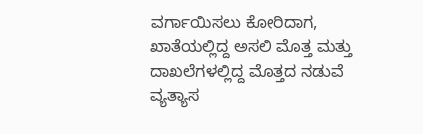ವರ್ಗಾಯಿಸಲು ಕೋರಿದಾಗ, ಖಾತೆಯಲ್ಲಿದ್ದ ಅಸಲಿ ಮೊತ್ತ ಮತ್ತು ದಾಖಲೆಗಳಲ್ಲಿದ್ದ ಮೊತ್ತದ ನಡುವೆ ವ್ಯತ್ಯಾಸ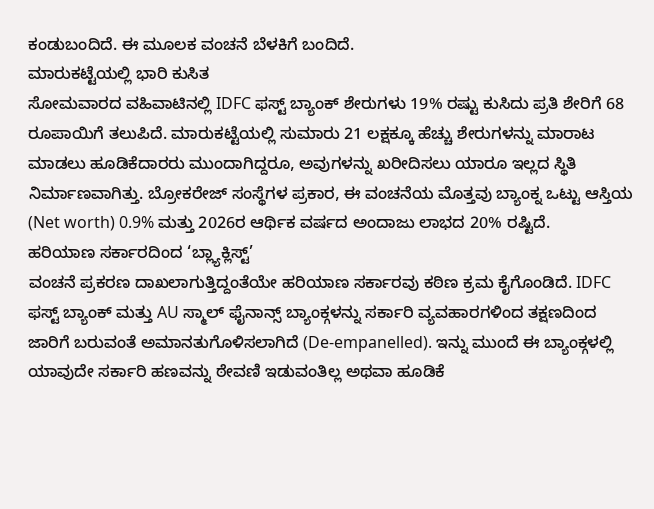ಕಂಡುಬಂದಿದೆ. ಈ ಮೂಲಕ ವಂಚನೆ ಬೆಳಕಿಗೆ ಬಂದಿದೆ.
ಮಾರುಕಟ್ಟೆಯಲ್ಲಿ ಭಾರಿ ಕುಸಿತ
ಸೋಮವಾರದ ವಹಿವಾಟಿನಲ್ಲಿ IDFC ಫಸ್ಟ್ ಬ್ಯಾಂಕ್ ಶೇರುಗಳು 19% ರಷ್ಟು ಕುಸಿದು ಪ್ರತಿ ಶೇರಿಗೆ 68 ರೂಪಾಯಿಗೆ ತಲುಪಿದೆ. ಮಾರುಕಟ್ಟೆಯಲ್ಲಿ ಸುಮಾರು 21 ಲಕ್ಷಕ್ಕೂ ಹೆಚ್ಚು ಶೇರುಗಳನ್ನು ಮಾರಾಟ ಮಾಡಲು ಹೂಡಿಕೆದಾರರು ಮುಂದಾಗಿದ್ದರೂ, ಅವುಗಳನ್ನು ಖರೀದಿಸಲು ಯಾರೂ ಇಲ್ಲದ ಸ್ಥಿತಿ ನಿರ್ಮಾಣವಾಗಿತ್ತು. ಬ್ರೋಕರೇಜ್ ಸಂಸ್ಥೆಗಳ ಪ್ರಕಾರ, ಈ ವಂಚನೆಯ ಮೊತ್ತವು ಬ್ಯಾಂಕ್ನ ಒಟ್ಟು ಆಸ್ತಿಯ (Net worth) 0.9% ಮತ್ತು 2026ರ ಆರ್ಥಿಕ ವರ್ಷದ ಅಂದಾಜು ಲಾಭದ 20% ರಷ್ಟಿದೆ.
ಹರಿಯಾಣ ಸರ್ಕಾರದಿಂದ ‘ಬ್ಲ್ಯಾಕ್ಲಿಸ್ಟ್’
ವಂಚನೆ ಪ್ರಕರಣ ದಾಖಲಾಗುತ್ತಿದ್ದಂತೆಯೇ ಹರಿಯಾಣ ಸರ್ಕಾರವು ಕಠಿಣ ಕ್ರಮ ಕೈಗೊಂಡಿದೆ. IDFC ಫಸ್ಟ್ ಬ್ಯಾಂಕ್ ಮತ್ತು AU ಸ್ಮಾಲ್ ಫೈನಾನ್ಸ್ ಬ್ಯಾಂಕ್ಗಳನ್ನು ಸರ್ಕಾರಿ ವ್ಯವಹಾರಗಳಿಂದ ತಕ್ಷಣದಿಂದ ಜಾರಿಗೆ ಬರುವಂತೆ ಅಮಾನತುಗೊಳಿಸಲಾಗಿದೆ (De-empanelled). ಇನ್ನು ಮುಂದೆ ಈ ಬ್ಯಾಂಕ್ಗಳಲ್ಲಿ ಯಾವುದೇ ಸರ್ಕಾರಿ ಹಣವನ್ನು ಠೇವಣಿ ಇಡುವಂತಿಲ್ಲ ಅಥವಾ ಹೂಡಿಕೆ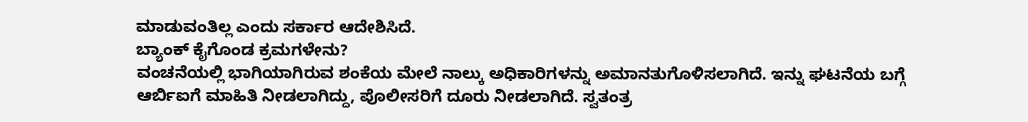ಮಾಡುವಂತಿಲ್ಲ ಎಂದು ಸರ್ಕಾರ ಆದೇಶಿಸಿದೆ.
ಬ್ಯಾಂಕ್ ಕೈಗೊಂಡ ಕ್ರಮಗಳೇನು?
ವಂಚನೆಯಲ್ಲಿ ಭಾಗಿಯಾಗಿರುವ ಶಂಕೆಯ ಮೇಲೆ ನಾಲ್ಕು ಅಧಿಕಾರಿಗಳನ್ನು ಅಮಾನತುಗೊಳಿಸಲಾಗಿದೆ. ಇನ್ನು ಘಟನೆಯ ಬಗ್ಗೆ ಆರ್ಬಿಐಗೆ ಮಾಹಿತಿ ನೀಡಲಾಗಿದ್ದು, ಪೊಲೀಸರಿಗೆ ದೂರು ನೀಡಲಾಗಿದೆ. ಸ್ವತಂತ್ರ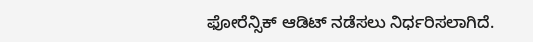ಫೋರೆನ್ಸಿಕ್ ಆಡಿಟ್ ನಡೆಸಲು ನಿರ್ಧರಿಸಲಾಗಿದೆ.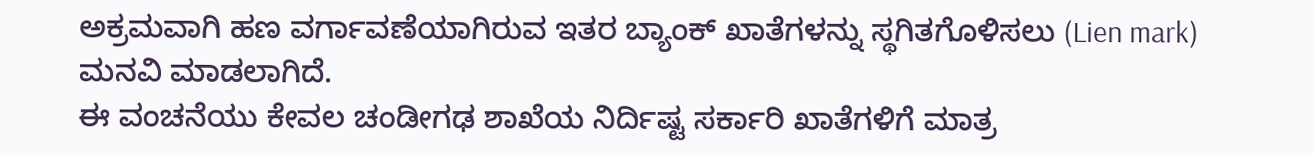ಅಕ್ರಮವಾಗಿ ಹಣ ವರ್ಗಾವಣೆಯಾಗಿರುವ ಇತರ ಬ್ಯಾಂಕ್ ಖಾತೆಗಳನ್ನು ಸ್ಥಗಿತಗೊಳಿಸಲು (Lien mark) ಮನವಿ ಮಾಡಲಾಗಿದೆ.
ಈ ವಂಚನೆಯು ಕೇವಲ ಚಂಡೀಗಢ ಶಾಖೆಯ ನಿರ್ದಿಷ್ಟ ಸರ್ಕಾರಿ ಖಾತೆಗಳಿಗೆ ಮಾತ್ರ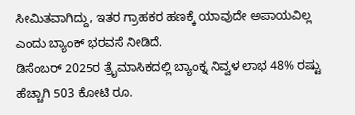ಸೀಮಿತವಾಗಿದ್ದು, ಇತರ ಗ್ರಾಹಕರ ಹಣಕ್ಕೆ ಯಾವುದೇ ಅಪಾಯವಿಲ್ಲ ಎಂದು ಬ್ಯಾಂಕ್ ಭರವಸೆ ನೀಡಿದೆ.
ಡಿಸೆಂಬರ್ 2025ರ ತ್ರೈಮಾಸಿಕದಲ್ಲಿ ಬ್ಯಾಂಕ್ನ ನಿವ್ವಳ ಲಾಭ 48% ರಷ್ಟು ಹೆಚ್ಚಾಗಿ 503 ಕೋಟಿ ರೂ.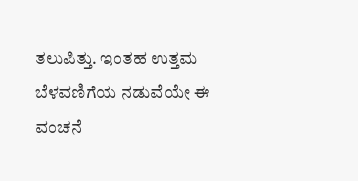ತಲುಪಿತ್ತು. ಇಂತಹ ಉತ್ತಮ ಬೆಳವಣಿಗೆಯ ನಡುವೆಯೇ ಈ ವಂಚನೆ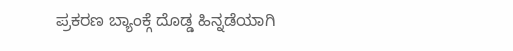ಪ್ರಕರಣ ಬ್ಯಾಂಕ್ಗೆ ದೊಡ್ಡ ಹಿನ್ನಡೆಯಾಗಿ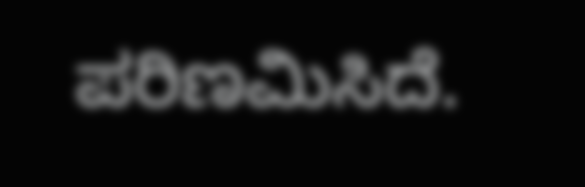ಪರಿಣಮಿಸಿದೆ.